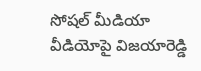సోషల్ మీడియా వీడియోపై విజయారెడ్డి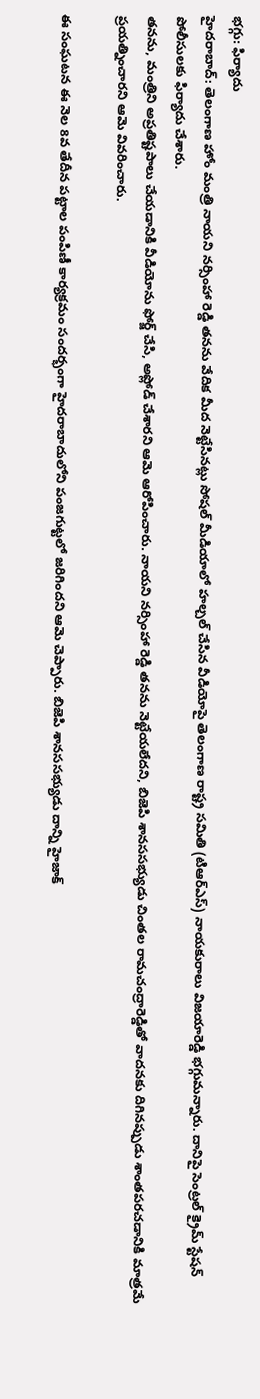భగ్గు: ఫిర్యాదు
హైదరాబాద్: తెలంగాణ హోం మంత్రి నాయని నర్సింహా రెడ్డి తనను వేదిక మీద నెట్టేసినట్లు సోషల్ మీడియాలో హల్చల్ చేసిన వీడియోపై తెలంగాణ రాష్ట్ర సమితి (టిఆర్ఎస్) నాయకురాలు విజయారెడ్డి భగ్గుమన్నారు. దానిపై సెంట్రల్ క్రైమ్ స్టేషన్ పోలీసులకు ఫిర్యాదు చేశారు.
తనను, మంత్రిని అప్రతిష్టపాలు చేయడానికి వీడియోను ఫోర్జ్ చేసి, అప్లోడ్ చేశారని ఆమె ఆరోపించారు. నాయని నర్సింహా రెడ్డి తనను నెట్టేయలేదని, బిజెపి శానససభ్యుడు చింతల రామచంద్రారెడ్డితో వాదనకు దిగినప్పుడు శాంతపరచడానికి మాత్రమే ప్రయత్నించారని ఆమె వివరించారు.

ఈ సంఘటన ఈ నెల 8వ తేదీన పట్టాల పంపిణీ కార్యక్రమం సందర్భంగా హైదరాబాదులోని పంజగుట్టలో జరిగిందని ఆమె చెప్పారు. బిజెపి శానససభ్యుడు దాన్ని హైజాక్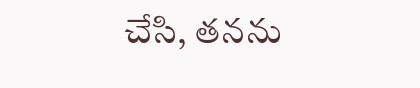చేసి, తనను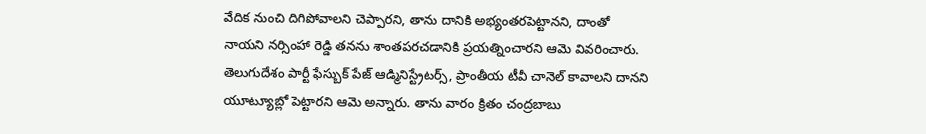వేదిక నుంచి దిగిపోవాలని చెప్పారని, తాను దానికి అభ్యంతరపెట్టానని, దాంతో నాయని నర్సింహా రెడ్డి తనను శాంతపరచడానికి ప్రయత్నించారని ఆమె వివరించారు.
తెలుగుదేశం పార్టీ ఫేస్బుక్ పేజ్ ఆడ్మినిస్ట్రేటర్స్, ప్రాంతీయ టీవీ చానెల్ కావాలని దానని యూట్యూబ్లో పెట్టారని ఆమె అన్నారు. తాను వారం క్రితం చంద్రబాబు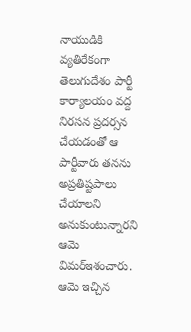నాయుడికి వ్యతిరేకంగా తెలుగుదేశం పార్టీ కార్యాలయం వద్ద నిరసన ప్రదర్సన చేయడంతో ఆ పార్టీవారు తనను అప్రతిష్టపాలు చేయాలని అనుకుంటున్నారని ఆమె విమర్ఇశంచారు. ఆమె ఇచ్చిన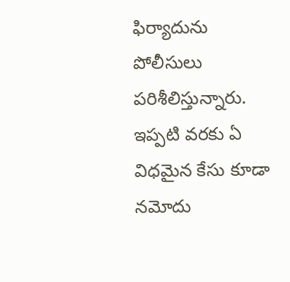ఫిర్యాదును పోలీసులు పరిశీలిస్తున్నారు. ఇప్పటి వరకు ఏ విధమైన కేసు కూడా నమోదు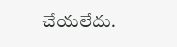చేయలేదు.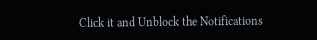Click it and Unblock the Notifications